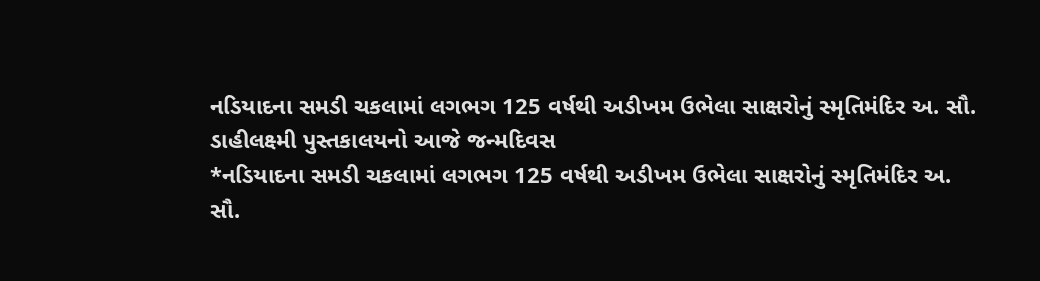નડિયાદના સમડી ચકલામાં લગભગ 125 વર્ષથી અડીખમ ઉભેલા સાક્ષરોનું સ્મૃતિમંદિર અ. સૌ. ડાહીલક્ષ્મી પુસ્તકાલયનો આજે જન્મદિવસ
*નડિયાદના સમડી ચકલામાં લગભગ 125 વર્ષથી અડીખમ ઉભેલા સાક્ષરોનું સ્મૃતિમંદિર અ. સૌ.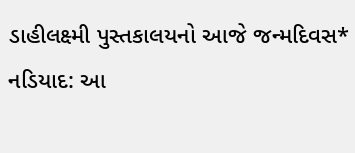ડાહીલક્ષ્મી પુસ્તકાલયનો આજે જન્મદિવસ* નડિયાદ: આ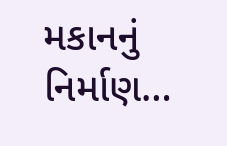મકાનનું નિર્માણ…